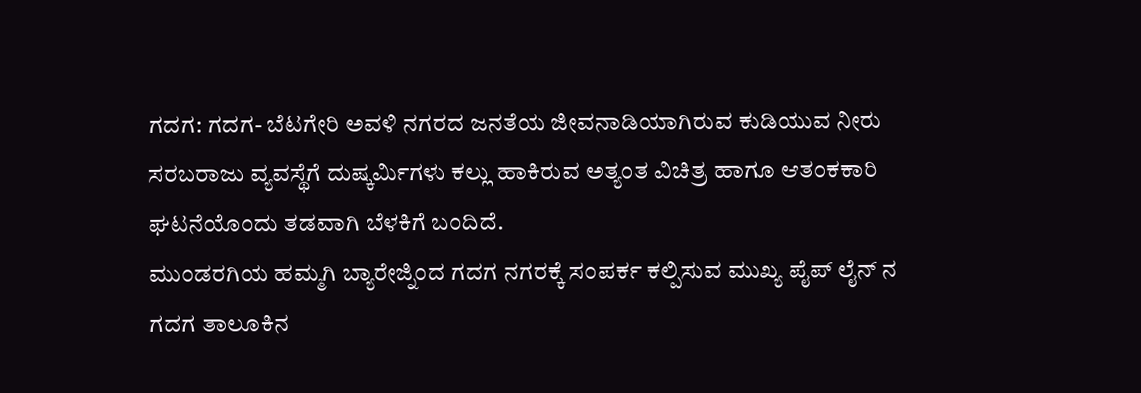ಗದಗ: ಗದಗ- ಬೆಟಗೇರಿ ಅವಳಿ ನಗರದ ಜನತೆಯ ಜೀವನಾಡಿಯಾಗಿರುವ ಕುಡಿಯುವ ನೀರು ಸರಬರಾಜು ವ್ಯವಸ್ಥೆಗೆ ದುಷ್ಕರ್ಮಿಗಳು ಕಲ್ಲು ಹಾಕಿರುವ ಅತ್ಯಂತ ವಿಚಿತ್ರ ಹಾಗೂ ಆತಂಕಕಾರಿ ಘಟನೆಯೊಂದು ತಡವಾಗಿ ಬೆಳಕಿಗೆ ಬಂದಿದೆ.
ಮುಂಡರಗಿಯ ಹಮ್ಮಗಿ ಬ್ಯಾರೇಜ್ನಿಂದ ಗದಗ ನಗರಕ್ಕೆ ಸಂಪರ್ಕ ಕಲ್ಪಿಸುವ ಮುಖ್ಯ ಪೈಪ್ ಲೈನ್ ನ ಗದಗ ತಾಲೂಕಿನ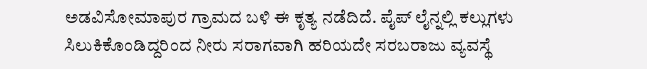ಅಡವಿಸೋಮಾಪುರ ಗ್ರಾಮದ ಬಳಿ ಈ ಕೃತ್ಯ ನಡೆದಿದೆ. ಪೈಪ್ ಲೈನ್ನಲ್ಲಿ ಕಲ್ಲುಗಳು ಸಿಲುಕಿಕೊಂಡಿದ್ದರಿಂದ ನೀರು ಸರಾಗವಾಗಿ ಹರಿಯದೇ ಸರಬರಾಜು ವ್ಯವಸ್ಥೆ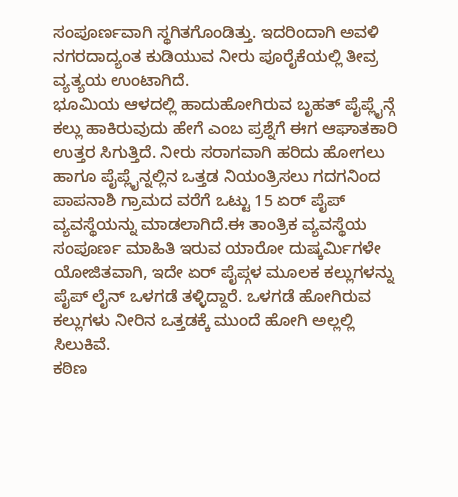ಸಂಪೂರ್ಣವಾಗಿ ಸ್ಥಗಿತಗೊಂಡಿತ್ತು. ಇದರಿಂದಾಗಿ ಅವಳಿ ನಗರದಾದ್ಯಂತ ಕುಡಿಯುವ ನೀರು ಪೂರೈಕೆಯಲ್ಲಿ ತೀವ್ರ ವ್ಯತ್ಯಯ ಉಂಟಾಗಿದೆ.
ಭೂಮಿಯ ಆಳದಲ್ಲಿ ಹಾದುಹೋಗಿರುವ ಬೃಹತ್ ಪೈಪ್ಲೈನ್ಗೆ ಕಲ್ಲು ಹಾಕಿರುವುದು ಹೇಗೆ ಎಂಬ ಪ್ರಶ್ನೆಗೆ ಈಗ ಆಘಾತಕಾರಿ ಉತ್ತರ ಸಿಗುತ್ತಿದೆ. ನೀರು ಸರಾಗವಾಗಿ ಹರಿದು ಹೋಗಲು ಹಾಗೂ ಪೈಪ್ಲೈನ್ನಲ್ಲಿನ ಒತ್ತಡ ನಿಯಂತ್ರಿಸಲು ಗದಗನಿಂದ ಪಾಪನಾಶಿ ಗ್ರಾಮದ ವರೆಗೆ ಒಟ್ಟು 15 ಏರ್ ಪೈಪ್ ವ್ಯವಸ್ಥೆಯನ್ನು ಮಾಡಲಾಗಿದೆ.ಈ ತಾಂತ್ರಿಕ ವ್ಯವಸ್ಥೆಯ ಸಂಪೂರ್ಣ ಮಾಹಿತಿ ಇರುವ ಯಾರೋ ದುಷ್ಕರ್ಮಿಗಳೇ ಯೋಜಿತವಾಗಿ, ಇದೇ ಏರ್ ಪೈಪ್ಗಳ ಮೂಲಕ ಕಲ್ಲುಗಳನ್ನು ಪೈಪ್ ಲೈನ್ ಒಳಗಡೆ ತಳ್ಳಿದ್ದಾರೆ. ಒಳಗಡೆ ಹೋಗಿರುವ ಕಲ್ಲುಗಳು ನೀರಿನ ಒತ್ತಡಕ್ಕೆ ಮುಂದೆ ಹೋಗಿ ಅಲ್ಲಲ್ಲಿ ಸಿಲುಕಿವೆ.
ಕಠಿಣ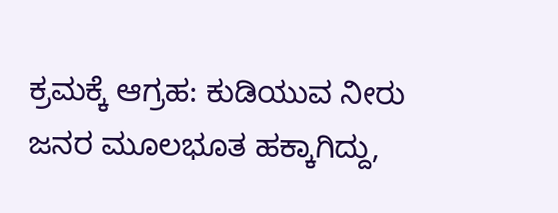ಕ್ರಮಕ್ಕೆ ಆಗ್ರಹ: ಕುಡಿಯುವ ನೀರು ಜನರ ಮೂಲಭೂತ ಹಕ್ಕಾಗಿದ್ದು,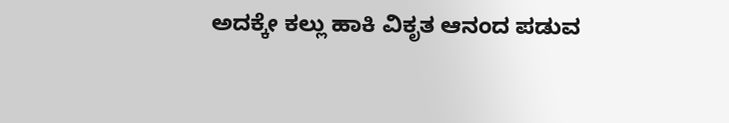ಅದಕ್ಕೇ ಕಲ್ಲು ಹಾಕಿ ವಿಕೃತ ಆನಂದ ಪಡುವ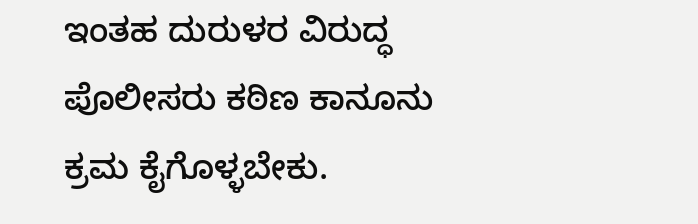ಇಂತಹ ದುರುಳರ ವಿರುದ್ಧ ಪೊಲೀಸರು ಕಠಿಣ ಕಾನೂನು ಕ್ರಮ ಕೈಗೊಳ್ಳಬೇಕು.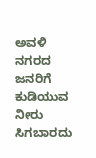ಅವಳಿ ನಗರದ ಜನರಿಗೆ ಕುಡಿಯುವ ನೀರು ಸಿಗಬಾರದು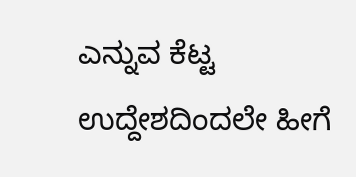ಎನ್ನುವ ಕೆಟ್ಟ ಉದ್ದೇಶದಿಂದಲೇ ಹೀಗೆ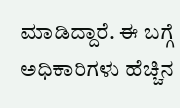ಮಾಡಿದ್ದಾರೆ. ಈ ಬಗ್ಗೆ ಅಧಿಕಾರಿಗಳು ಹೆಚ್ಚಿನ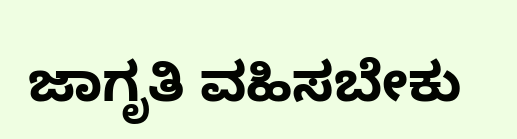ಜಾಗೃತಿ ವಹಿಸಬೇಕು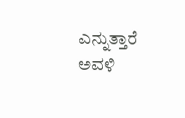ಎನ್ನುತ್ತಾರೆ ಅವಳಿ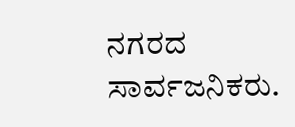ನಗರದ ಸಾರ್ವಜನಿಕರು.